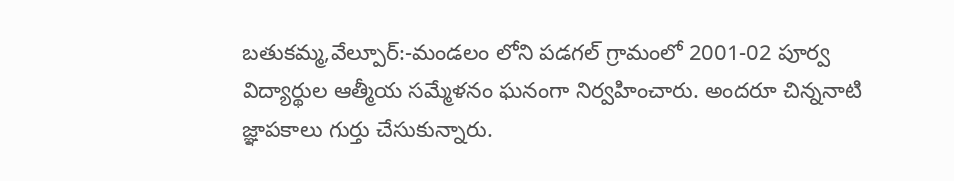బతుకమ్మ,వేల్పూర్:-మండలం లోని పడగల్ గ్రామంలో 2001-02 పూర్వ విద్యార్థుల ఆత్మీయ సమ్మేళనం ఘనంగా నిర్వహించారు. అందరూ చిన్ననాటి జ్ఞాపకాలు గుర్తు చేసుకున్నారు.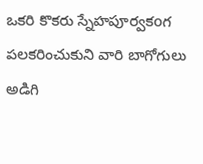ఒకరి కొకరు స్నేహపూర్వకoగ పలకరించుకుని వారి బాగోగులు అడిగి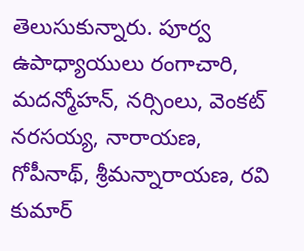తెలుసుకున్నారు. పూర్వ ఉపాధ్యాయులు రంగాచారి, మదన్మోహన్, నర్సింలు, వెంకట్ నరసయ్య, నారాయణ, గోపీనాథ్, శ్రీమన్నారాయణ, రవి కుమార్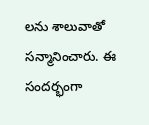లను శాలువాతో సన్మానించారు. ఈ సందర్భంగా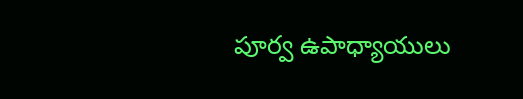పూర్వ ఉపాధ్యాయులు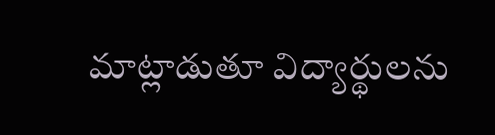మాట్లాడుతూ విద్యార్థులను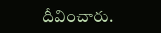దీవించారు.